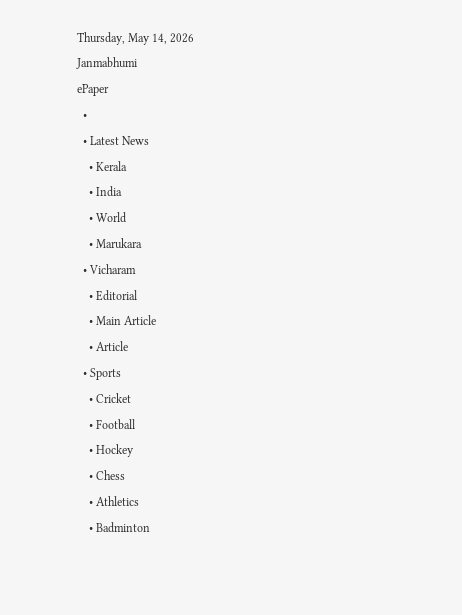Thursday, May 14, 2026
Janmabhumi
ePaper
  •
  • Latest News
    • Kerala
    • India
    • World
    • Marukara
  • Vicharam
    • Editorial
    • Main Article
    • Article
  • Sports
    • Cricket
    • Football
    • Hockey
    • Chess
    • Athletics
    • Badminton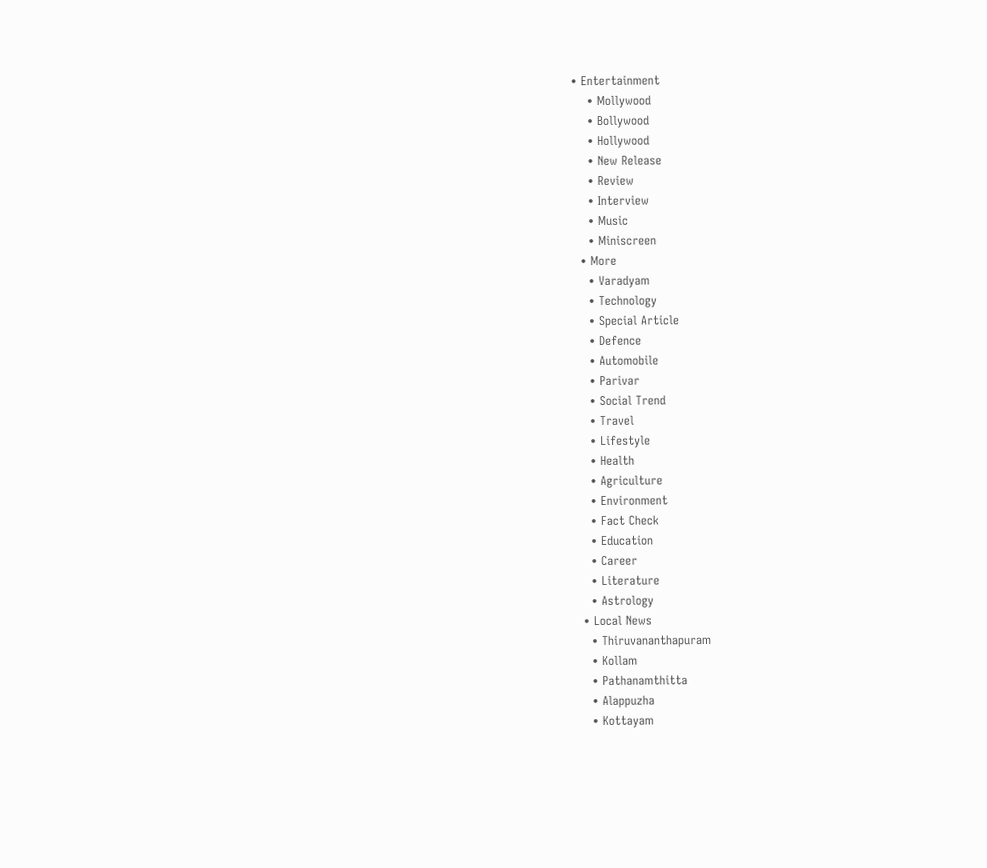• Entertainment
    • Mollywood
    • Bollywood
    • Hollywood
    • New Release
    • Review
    • Interview
    • Music
    • Miniscreen
  • More
    • Varadyam
    • Technology
    • Special Article
    • Defence
    • Automobile
    • Parivar
    • Social Trend
    • Travel
    • Lifestyle
    • Health
    • Agriculture
    • Environment
    • Fact Check
    • Education
    • Career
    • Literature
    • Astrology
  • Local News
    • Thiruvananthapuram
    • Kollam
    • Pathanamthitta
    • Alappuzha
    • Kottayam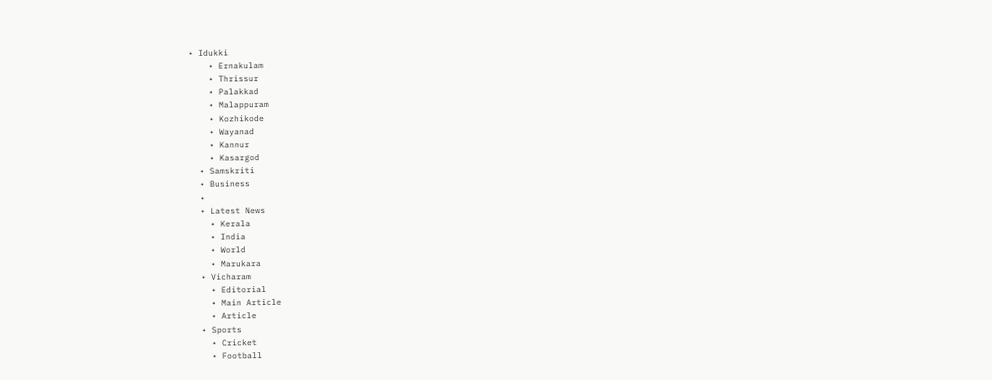• Idukki
    • Ernakulam
    • Thrissur
    • Palakkad
    • Malappuram
    • Kozhikode
    • Wayanad
    • Kannur
    • Kasargod
  • Samskriti
  • Business
  •
  • Latest News
    • Kerala
    • India
    • World
    • Marukara
  • Vicharam
    • Editorial
    • Main Article
    • Article
  • Sports
    • Cricket
    • Football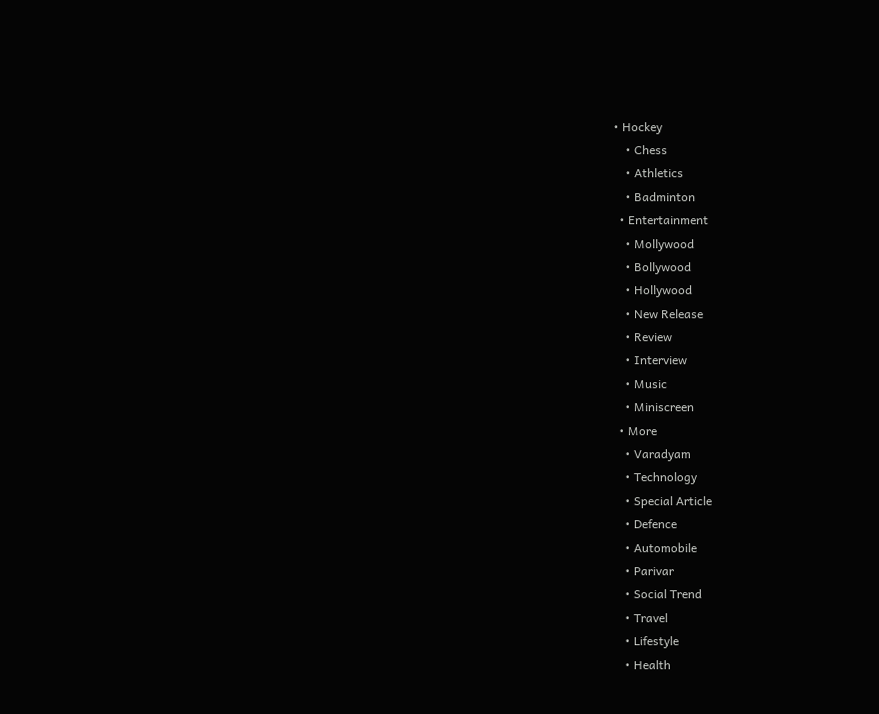• Hockey
    • Chess
    • Athletics
    • Badminton
  • Entertainment
    • Mollywood
    • Bollywood
    • Hollywood
    • New Release
    • Review
    • Interview
    • Music
    • Miniscreen
  • More
    • Varadyam
    • Technology
    • Special Article
    • Defence
    • Automobile
    • Parivar
    • Social Trend
    • Travel
    • Lifestyle
    • Health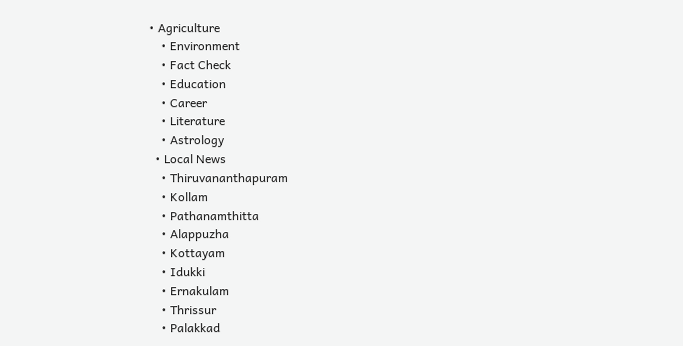• Agriculture
    • Environment
    • Fact Check
    • Education
    • Career
    • Literature
    • Astrology
  • Local News
    • Thiruvananthapuram
    • Kollam
    • Pathanamthitta
    • Alappuzha
    • Kottayam
    • Idukki
    • Ernakulam
    • Thrissur
    • Palakkad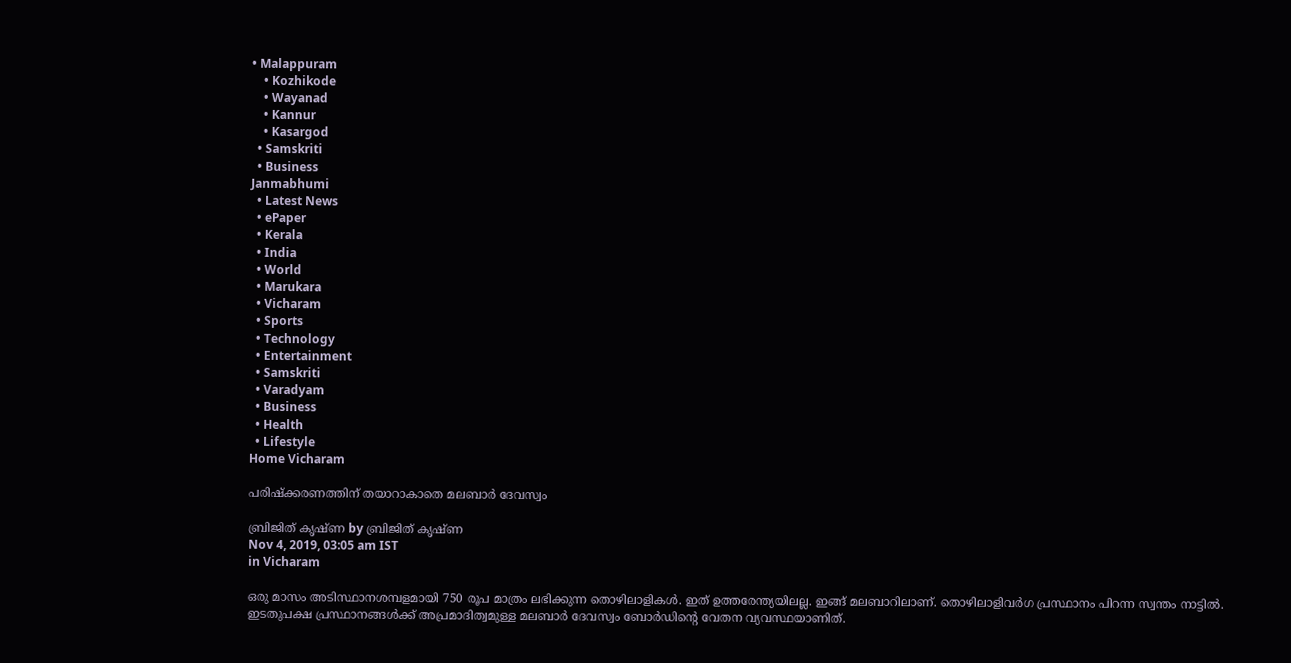• Malappuram
    • Kozhikode
    • Wayanad
    • Kannur
    • Kasargod
  • Samskriti
  • Business
Janmabhumi
  • Latest News
  • ePaper
  • Kerala
  • India
  • World
  • Marukara
  • Vicharam
  • Sports
  • Technology
  • Entertainment
  • Samskriti
  • Varadyam
  • Business
  • Health
  • Lifestyle
Home Vicharam

പരിഷ്‌ക്കരണത്തിന് തയാറാകാതെ മലബാര്‍ ദേവസ്വം

ബ്രിജിത് കൃഷ്ണ by ബ്രിജിത് കൃഷ്ണ
Nov 4, 2019, 03:05 am IST
in Vicharam

ഒരു മാസം അടിസ്ഥാനശമ്പളമായി 750 രൂപ മാത്രം ലഭിക്കുന്ന തൊഴിലാളികള്‍. ഇത് ഉത്തരേന്ത്യയിലല്ല. ഇങ്ങ് മലബാറിലാണ്. തൊഴിലാളിവര്‍ഗ പ്രസ്ഥാനം പിറന്ന സ്വന്തം നാട്ടില്‍. ഇടതുപക്ഷ പ്രസ്ഥാനങ്ങള്‍ക്ക് അപ്രമാദിത്വമുള്ള മലബാര്‍ ദേവസ്വം ബോര്‍ഡിന്റെ വേതന വ്യവസ്ഥയാണിത്.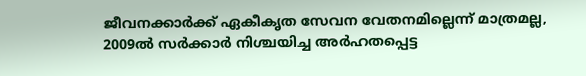ജീവനക്കാര്‍ക്ക് ഏകീകൃത സേവന വേതനമില്ലെന്ന് മാത്രമല്ല, 2009ല്‍ സര്‍ക്കാര്‍ നിശ്ചയിച്ച അര്‍ഹതപ്പെട്ട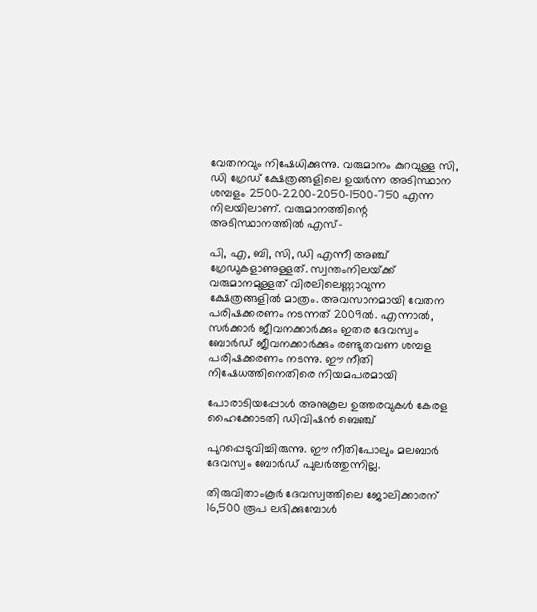വേതനവും നിഷേധിക്കുന്നു. വരുമാനം കുറവുള്ള സി, ഡി ഗ്രേഡ് ക്ഷേത്രങ്ങളിലെ ഉയര്‍ന്ന അടിസ്ഥാന ശമ്പളം 2500-2200-2050-1500-750 എന്ന നിലയിലാണ്. വരുമാനത്തിന്റെ അടിസ്ഥാനത്തില്‍ എസ്-

പി, എ, ബി, സി, ഡി എന്നീ അഞ്ച് ഗ്രേഡുകളാണുള്ളത്. സ്വന്തംനിലയ്‌ക്ക് വരുമാനമുള്ളത് വിരലിലെണ്ണാവുന്ന ക്ഷേത്രങ്ങളില്‍ മാത്രം. അവസാനമായി വേതന പരിഷക്കരണം നടന്നത് 2009ല്‍. എന്നാല്‍, സര്‍ക്കാര്‍ ജീവനക്കാര്‍ക്കും ഇതര ദേവസ്വം ബോര്‍ഡ് ജീവനക്കാര്‍ക്കും രണ്ടുതവണ ശമ്പള പരിഷക്കരണം നടന്നു. ഈ നീതി നിഷേധത്തിനെതിരെ നിയമപരമായി

പോരാടിയപ്പോള്‍ അനുകൂല ഉത്തരവുകള്‍ കേരള ഹൈക്കോടതി ഡിവിഷന്‍ ബെഞ്ച്

പുറപ്പെടുവിച്ചിരുന്നു. ഈ നീതിപോലും മലബാര്‍ ദേവസ്വം ബോര്‍ഡ് പുലര്‍ത്തുന്നില്ല.

തിരുവിതാംകൂര്‍ ദേവസ്വത്തിലെ ജോലിക്കാരന് 16,500 രൂപ ലഭിക്കുമ്പോള്‍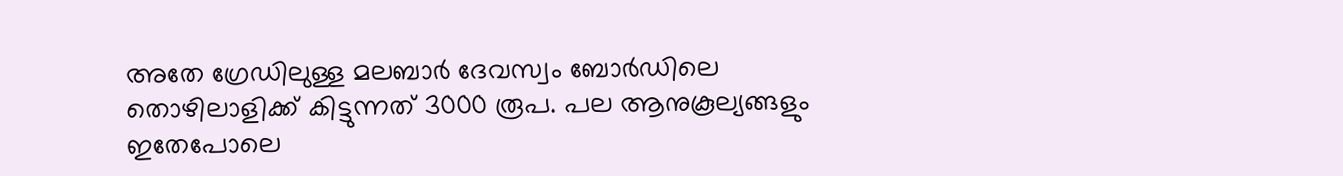അതേ ഗ്രേഡിലുള്ള മലബാര്‍ ദേവസ്വം ബോര്‍ഡിലെ തൊഴിലാളിക്ക് കിട്ടുന്നത് 3000 രൂപ. പല ആനുകൂല്യങ്ങളും ഇതേപോലെ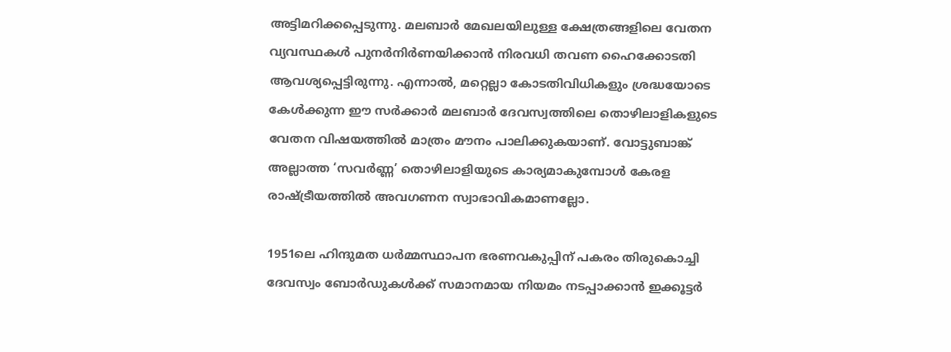അട്ടിമറിക്കപ്പെടുന്നു. മലബാര്‍ മേഖലയിലുള്ള ക്ഷേത്രങ്ങളിലെ വേതന വ്യവസ്ഥകള്‍ പുനര്‍നിര്‍ണയിക്കാന്‍ നിരവധി തവണ ഹൈക്കോടതി ആവശ്യപ്പെട്ടിരുന്നു. എന്നാല്‍, മറ്റെല്ലാ കോടതിവിധികളും ശ്രദ്ധയോടെ കേള്‍ക്കുന്ന ഈ സര്‍ക്കാര്‍ മലബാര്‍ ദേവസ്വത്തിലെ തൊഴിലാളികളുടെ വേതന വിഷയത്തില്‍ മാത്രം മൗനം പാലിക്കുകയാണ്. വോട്ടുബാങ്ക് അല്ലാത്ത ‘സവര്‍ണ്ണ’ തൊഴിലാളിയുടെ കാര്യമാകുമ്പോള്‍ കേരള രാഷ്‌ട്രീയത്തില്‍ അവഗണന സ്വാഭാവികമാണല്ലോ.

1951ലെ ഹിന്ദുമത ധര്‍മ്മസ്ഥാപന ഭരണവകുപ്പിന് പകരം തിരുകൊച്ചി ദേവസ്വം ബോര്‍ഡുകള്‍ക്ക് സമാനമായ നിയമം നടപ്പാക്കാന്‍ ഇക്കൂട്ടര്‍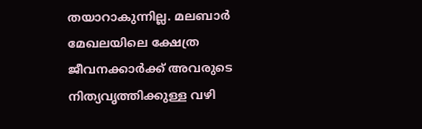തയാറാകുന്നില്ല. മലബാര്‍ മേഖലയിലെ ക്ഷേത്ര ജീവനക്കാര്‍ക്ക് അവരുടെ നിത്യവൃത്തിക്കുള്ള വഴി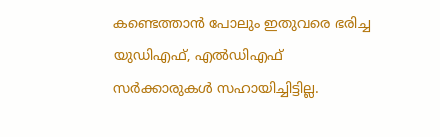കണ്ടെത്താന്‍ പോലും ഇതുവരെ ഭരിച്ച യുഡിഎഫ്, എല്‍ഡിഎഫ് സര്‍ക്കാരുകള്‍ സഹായിച്ചിട്ടില്ല.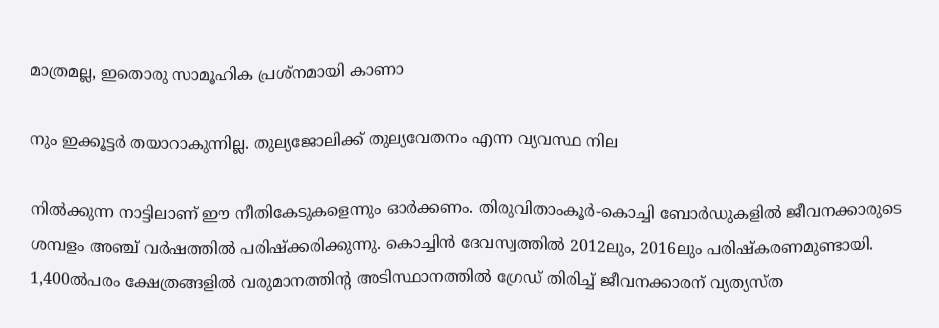മാത്രമല്ല, ഇതൊരു സാമൂഹിക പ്രശ്‌നമായി കാണാ

നും ഇക്കൂട്ടര്‍ തയാറാകുന്നില്ല. തുല്യജോലിക്ക് തുല്യവേതനം എന്ന വ്യവസ്ഥ നില

നില്‍ക്കുന്ന നാട്ടിലാണ് ഈ നീതികേടുകളെന്നും ഓര്‍ക്കണം. തിരുവിതാംകൂര്‍-കൊച്ചി ബോര്‍ഡുകളില്‍ ജീവനക്കാരുടെ ശമ്പളം അഞ്ച് വര്‍ഷത്തില്‍ പരിഷ്‌ക്കരിക്കുന്നു. കൊച്ചിന്‍ ദേവസ്വത്തില്‍ 2012ലും, 2016ലും പരിഷ്‌കരണമുണ്ടായി. 1,400ല്‍പരം ക്ഷേത്രങ്ങളില്‍ വരുമാനത്തിന്റ അടിസ്ഥാനത്തില്‍ ഗ്രേഡ് തിരിച്ച് ജീവനക്കാരന് വ്യത്യസ്ത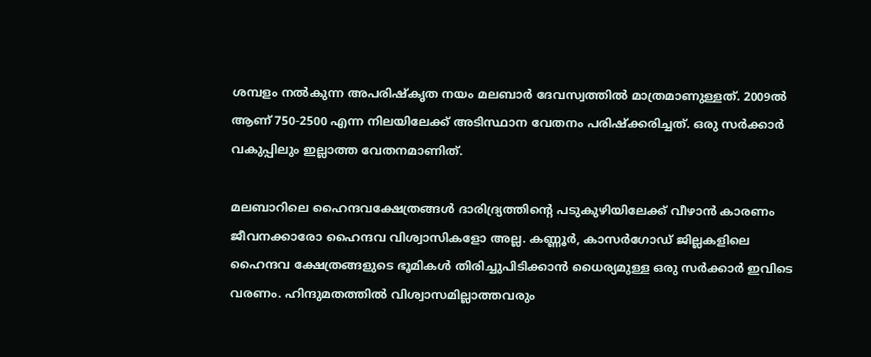ശമ്പളം നല്‍കുന്ന അപരിഷ്‌കൃത നയം മലബാര്‍ ദേവസ്വത്തില്‍ മാത്രമാണുള്ളത്. 2009ല്‍ ആണ് 750-2500 എന്ന നിലയിലേക്ക് അടിസ്ഥാന വേതനം പരിഷ്‌ക്കരിച്ചത്. ഒരു സര്‍ക്കാര്‍ വകുപ്പിലും ഇല്ലാത്ത വേതനമാണിത്.

മലബാറിലെ ഹൈന്ദവക്ഷേത്രങ്ങള്‍ ദാരിദ്ര്യത്തിന്റെ പടുകുഴിയിലേക്ക് വീഴാന്‍ കാരണം ജീവനക്കാരോ ഹൈന്ദവ വിശ്വാസികളോ അല്ല. കണ്ണൂര്‍, കാസര്‍ഗോഡ് ജില്ലകളിലെ ഹൈന്ദവ ക്ഷേത്രങ്ങളുടെ ഭൂമികള്‍ തിരിച്ചുപിടിക്കാന്‍ ധൈര്യമുള്ള ഒരു സര്‍ക്കാര്‍ ഇവിടെ വരണം. ഹിന്ദുമതത്തില്‍ വിശ്വാസമില്ലാത്തവരും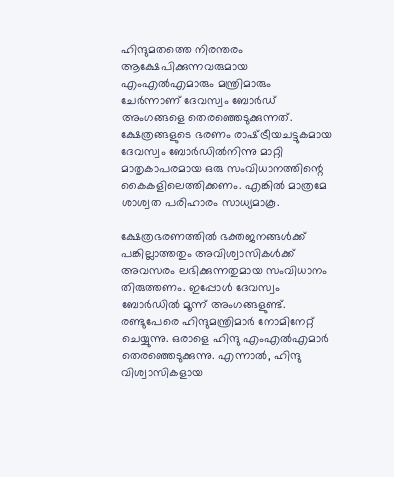ഹിന്ദുമതത്തെ നിരന്തരം ആക്ഷേപിക്കുന്നവരുമായ എംഎല്‍എമാരും മന്ത്രിമാരും ചേര്‍ന്നാണ് ദേവസ്വം ബോര്‍ഡ് അംഗങ്ങളെ തെരഞ്ഞെടുക്കുന്നത്. ക്ഷേത്രങ്ങളുടെ ഭരണം രാഷ്‌ട്രീയചട്ടുകമായ ദേവസ്വം ബോര്‍ഡില്‍നിന്നു മാറ്റി മാതൃകാപരമായ ഒരു സംവിധാനത്തിന്റെ കൈകളിലെത്തിക്കണം. എങ്കില്‍ മാത്രമേ ശാശ്വത പരിഹാരം സാധ്യമാകൂ.

ക്ഷേത്രഭരണത്തില്‍ ഭക്തജനങ്ങള്‍ക്ക് പങ്കില്ലാത്തതും അവിശ്വാസികള്‍ക്ക് അവസരം ലഭിക്കുന്നതുമായ സംവിധാനം തിരുത്തണം. ഇപ്പോള്‍ ദേവസ്വം ബോര്‍ഡില്‍ മൂന്ന് അംഗങ്ങളുണ്ട്. രണ്ടുപേരെ ഹിന്ദുമന്ത്രിമാര്‍ നോമിനേറ്റ് ചെയ്യുന്നു. ഒരാളെ ഹിന്ദു എംഎല്‍എമാര്‍ തെരഞ്ഞെടുക്കുന്നു. എന്നാല്‍, ഹിന്ദു വിശ്വാസികളായ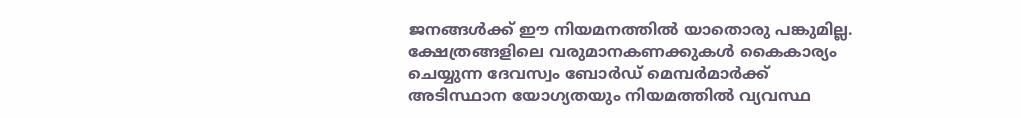ജനങ്ങള്‍ക്ക് ഈ നിയമനത്തില്‍ യാതൊരു പങ്കുമില്ല. ക്ഷേത്രങ്ങളിലെ വരുമാനകണക്കുകള്‍ കൈകാര്യം ചെയ്യുന്ന ദേവസ്വം ബോര്‍ഡ് മെമ്പര്‍മാര്‍ക്ക് അടിസ്ഥാന യോഗ്യതയും നിയമത്തില്‍ വ്യവസ്ഥ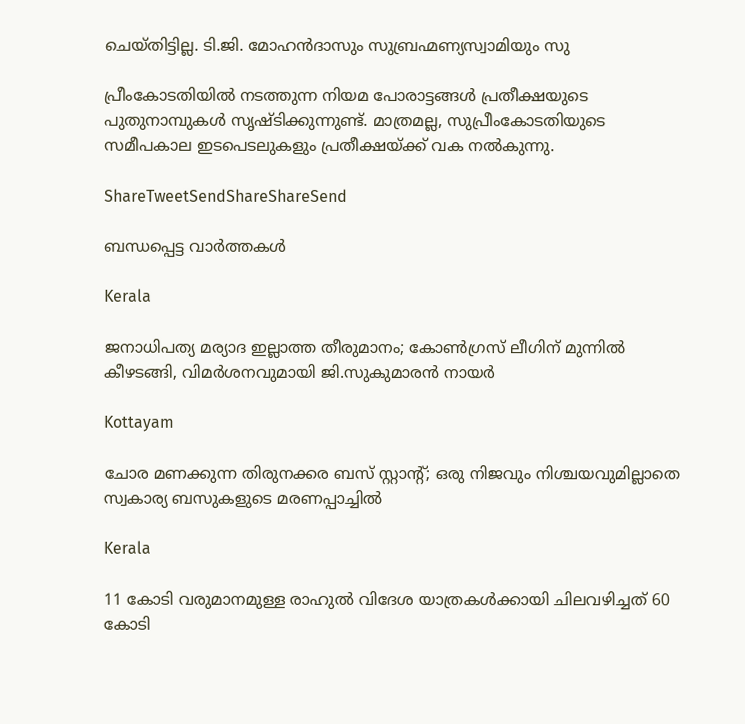ചെയ്തിട്ടില്ല. ടി.ജി. മോഹന്‍ദാസും സുബ്രഹ്മണ്യസ്വാമിയും സു

പ്രീംകോടതിയില്‍ നടത്തുന്ന നിയമ പോരാട്ടങ്ങള്‍ പ്രതീക്ഷയുടെ പുതുനാമ്പുകള്‍ സൃഷ്ടിക്കുന്നുണ്ട്. മാത്രമല്ല, സുപ്രീംകോടതിയുടെ സമീപകാല ഇടപെടലുകളും പ്രതീക്ഷയ്‌ക്ക് വക നല്‍കുന്നു.

ShareTweetSendShareShareSend

ബന്ധപ്പെട്ട വാര്‍ത്തകള്‍

Kerala

ജനാധിപത്യ മര്യാദ ഇല്ലാത്ത തീരുമാനം; കോൺഗ്രസ് ലീഗിന് മുന്നിൽ കീഴടങ്ങി, വിമർശനവുമായി ജി.സുകുമാരൻ നായർ

Kottayam

ചോര മണക്കുന്ന തിരുനക്കര ബസ് സ്റ്റാന്റ്; ഒരു നിജവും നിശ്ചയവുമില്ലാതെ സ്വകാര്യ ബസുകളുടെ മരണപ്പാച്ചിൽ

Kerala

11 കോടി വരുമാനമുള്ള രാഹുൽ വിദേശ യാത്രകൾക്കായി ചിലവഴിച്ചത് 60 കോടി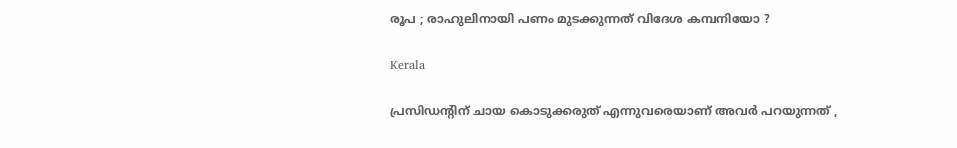രൂപ ; രാഹുലിനായി പണം മുടക്കുന്നത് വിദേശ കമ്പനിയോ ?

Kerala

പ്രസിഡന്റിന് ചായ കൊടുക്കരുത് എന്നുവരെയാണ് അവർ പറയുന്നത് ,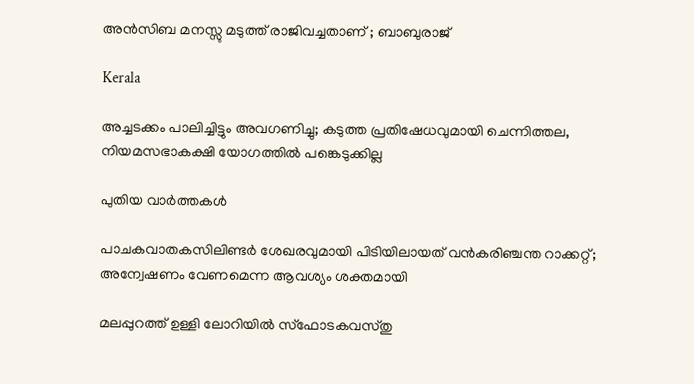അൻസിബ മനസ്സു മടുത്ത് രാജിവച്ചതാണ് ; ബാബുരാജ്

Kerala

അച്ചടക്കം പാലിച്ചിട്ടും അവഗണിച്ചു; കടുത്ത പ്രതിഷേധവുമായി ചെന്നിത്തല, നിയമസഭാകക്ഷി യോഗത്തിൽ പങ്കെടുക്കില്ല

പുതിയ വാര്‍ത്തകള്‍

പാചകവാതകസിലിണ്ടര്‍ ശേഖരവുമായി പിടിയിലായത് വന്‍കരിഞ്ചന്ത റാക്കറ്റ്; അന്വേഷണം വേണമെന്ന ആവശ്യം ശക്തമായി

മലപ്പുറത്ത് ഉള്ളി ലോറിയിൽ സ്ഫോടകവസ്തു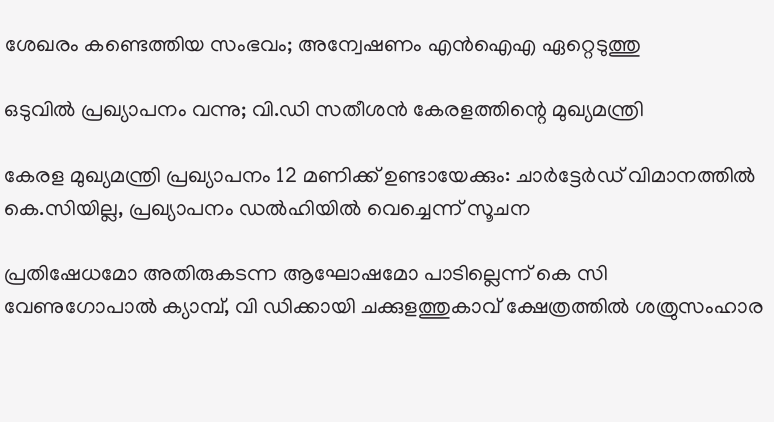ശേഖരം കണ്ടെത്തിയ സംഭവം; അന്വേഷണം എൻഐഎ ഏറ്റെടുത്തു

ഒടുവിൽ പ്രഖ്യാപനം വന്നു; വി.ഡി സതീശൻ കേരളത്തിന്റെ മുഖ്യമന്ത്രി

കേരള മുഖ്യമന്ത്രി പ്രഖ്യാപനം 12 മണിക്ക് ഉണ്ടായേക്കും: ചാർട്ടേർഡ് വിമാനത്തിൽ കെ.സിയില്ല, പ്രഖ്യാപനം ഡൽഹിയിൽ വെച്ചെന്ന് സൂചന

പ്രതിഷേധമോ അതിരുകടന്ന ആഘോഷമോ പാടില്ലെന്ന് കെ സി വേണുഗോപാല്‍ ക്യാമ്പ്, വി ഡിക്കായി ചക്കുളത്തുകാവ് ക്ഷേത്രത്തില്‍ ശത്രുസംഹാര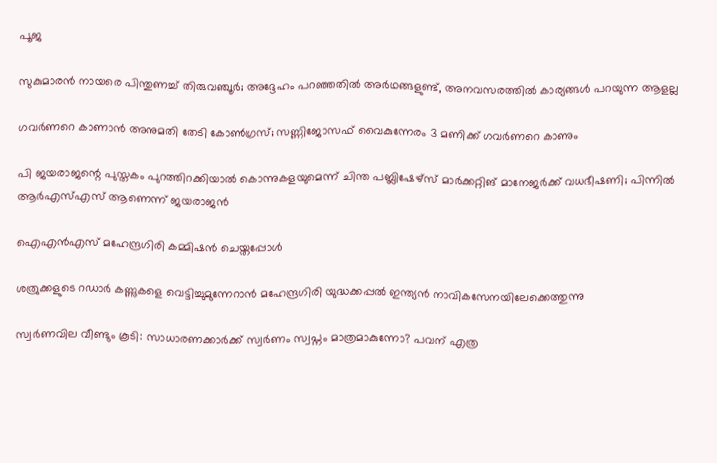പൂജ

സുകുമാരൻ നായരെ പിന്തുണച്ച് തിരുവഞ്ചൂർ; അദ്ദേഹം പറഞ്ഞതിൽ അർഥങ്ങളുണ്ട്, അനവസരത്തിൽ കാര്യങ്ങൾ പറയുന്ന ആളല്ല

ഗവർണറെ കാണാൻ അനുമതി തേടി കോൺഗ്രസ്; സണ്ണിജോസഫ് വൈകുന്നേരം 3 മണിക്ക് ഗവർണറെ കാണും

പി ജയരാജന്റെ പുസ്തകം പുറത്തിറക്കിയാല്‍ കൊന്നുകളയുമെന്ന് ചിന്ത പബ്ലിഷേഴ്‌സ് മാര്‍ക്കറ്റിങ് മാനേജര്‍ക്ക് വധഭീഷണി; പിന്നിൽ ആർഎസ്എസ് ആണെന്ന് ജയരാജൻ

ഐഎന്‍എസ് മഹേന്ദ്രഗിരി കമ്മിഷന്‍ ചെയ്തപ്പോള്‍

ശത്രുക്കളുടെ റഡാർ കണ്ണുകളെ വെട്ടിച്ചുമുന്നേറാൻ മഹേന്ദ്രഗിരി യുദ്ധക്കപ്പൽ ഇന്ത്യൻ നാവികസേനയിലേക്കെത്തുന്നു

സ്വർണവില വീണ്ടും കൂടി: സാധാരണക്കാർക്ക് സ്വർണം സ്വപ്നം മാത്രമാകുന്നോ? പവന് എത്ര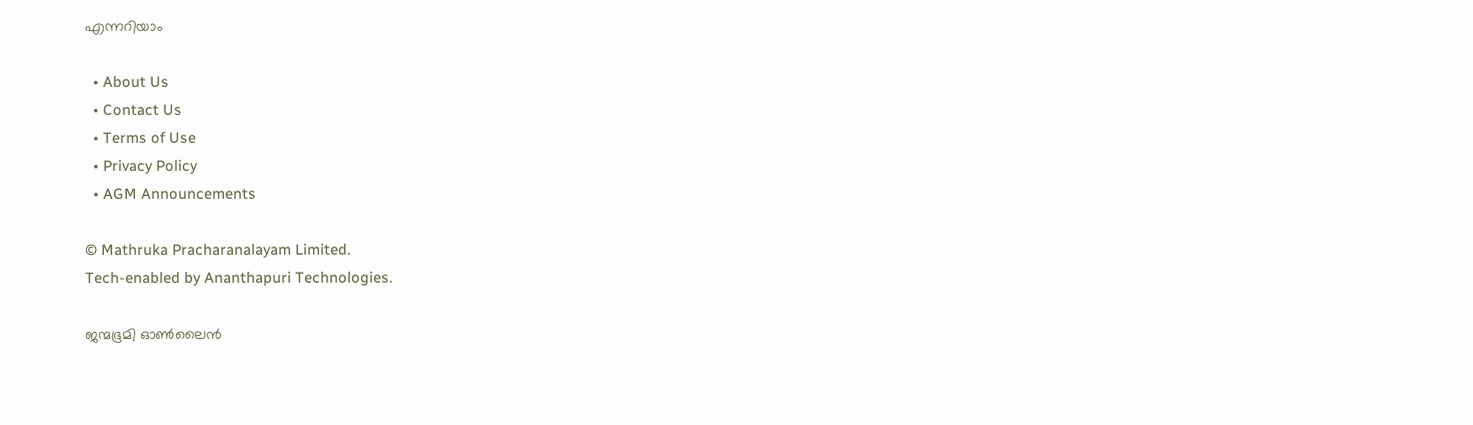എന്നറിയാം

  • About Us
  • Contact Us
  • Terms of Use
  • Privacy Policy
  • AGM Announcements

© Mathruka Pracharanalayam Limited.
Tech-enabled by Ananthapuri Technologies.

ജന്മഭൂമി ഓണ്‍ലൈന്‍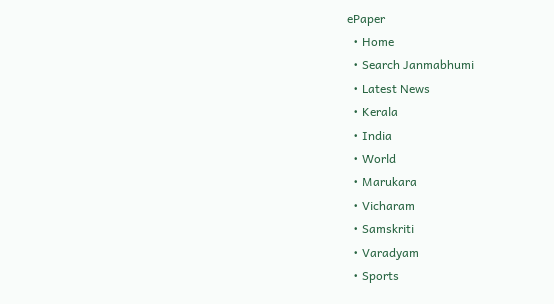ePaper
  • Home
  • Search Janmabhumi
  • Latest News
  • Kerala
  • India
  • World
  • Marukara
  • Vicharam
  • Samskriti
  • Varadyam
  • Sports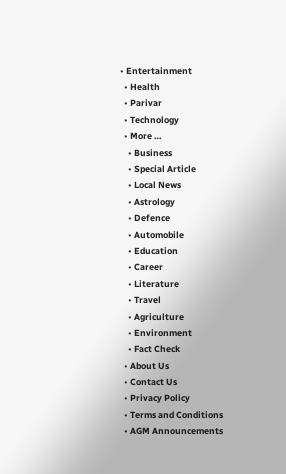• Entertainment
  • Health
  • Parivar
  • Technology
  • More …
    • Business
    • Special Article
    • Local News
    • Astrology
    • Defence
    • Automobile
    • Education
    • Career
    • Literature
    • Travel
    • Agriculture
    • Environment
    • Fact Check
  • About Us
  • Contact Us
  • Privacy Policy
  • Terms and Conditions
  • AGM Announcements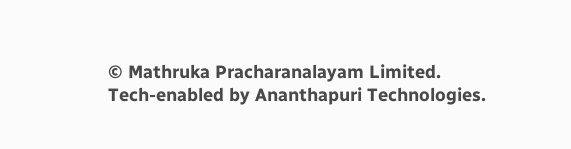© Mathruka Pracharanalayam Limited.
Tech-enabled by Ananthapuri Technologies.